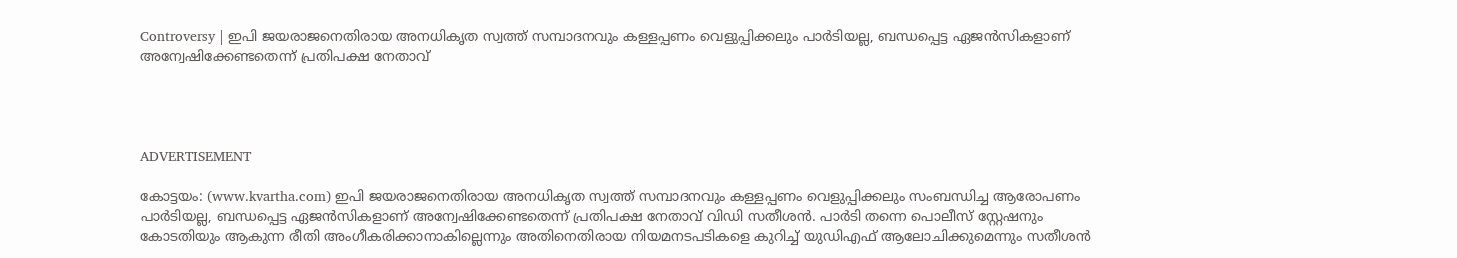Controversy | ഇപി ജയരാജനെതിരായ അനധികൃത സ്വത്ത് സമ്പാദനവും കള്ളപ്പണം വെളുപ്പിക്കലും പാര്‍ടിയല്ല, ബന്ധപ്പെട്ട ഏജന്‍സികളാണ് അന്വേഷിക്കേണ്ടതെന്ന് പ്രതിപക്ഷ നേതാവ്




ADVERTISEMENT

കോട്ടയം: (www.kvartha.com) ഇപി ജയരാജനെതിരായ അനധികൃത സ്വത്ത് സമ്പാദനവും കള്ളപ്പണം വെളുപ്പിക്കലും സംബന്ധിച്ച ആരോപണം പാര്‍ടിയല്ല, ബന്ധപ്പെട്ട ഏജന്‍സികളാണ് അന്വേഷിക്കേണ്ടതെന്ന് പ്രതിപക്ഷ നേതാവ് വിഡി സതീശന്‍. പാര്‍ടി തന്നെ പൊലീസ് സ്റ്റേഷനും കോടതിയും ആകുന്ന രീതി അംഗീകരിക്കാനാകില്ലെന്നും അതിനെതിരായ നിയമനടപടികളെ കുറിച്ച് യുഡിഎഫ് ആലോചിക്കുമെന്നും സതീശന്‍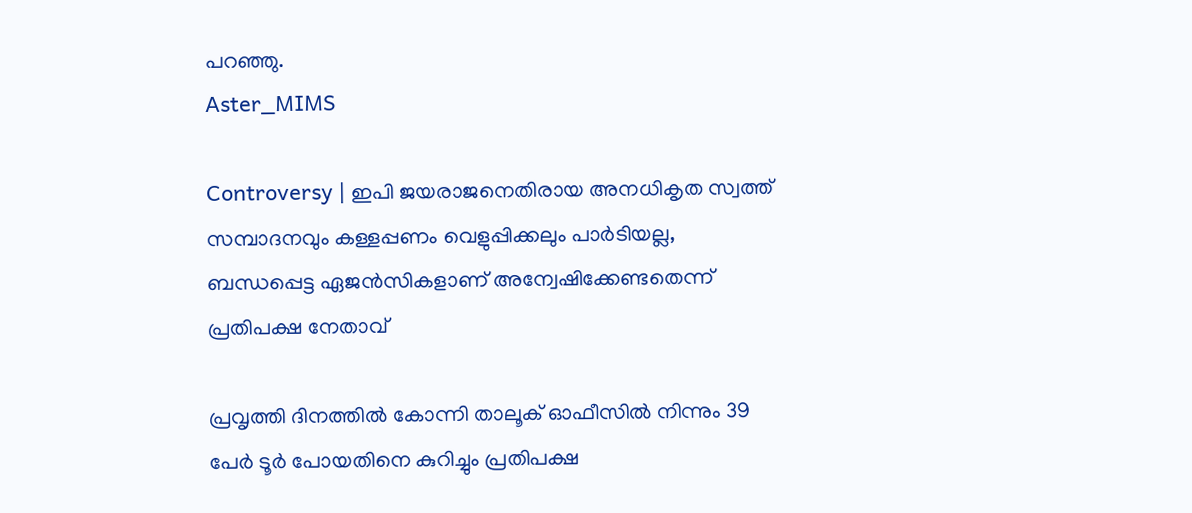പറഞ്ഞു.
Aster_MIMS

Controversy | ഇപി ജയരാജനെതിരായ അനധികൃത സ്വത്ത് സമ്പാദനവും കള്ളപ്പണം വെളുപ്പിക്കലും പാര്‍ടിയല്ല, ബന്ധപ്പെട്ട ഏജന്‍സികളാണ് അന്വേഷിക്കേണ്ടതെന്ന് പ്രതിപക്ഷ നേതാവ്

പ്രവൃത്തി ദിനത്തില്‍ കോന്നി താലൂക് ഓഫീസില്‍ നിന്നും 39 പേര്‍ ടൂര്‍ പോയതിനെ കുറിച്ചും പ്രതിപക്ഷ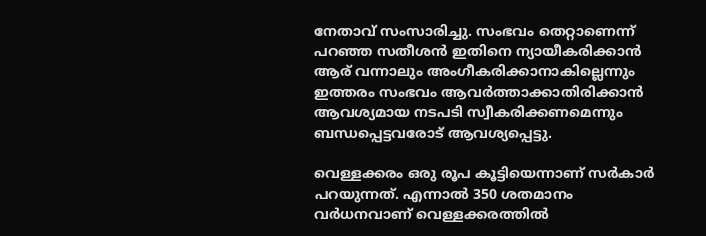നേതാവ് സംസാരിച്ചു. സംഭവം തെറ്റാണെന്ന് പറഞ്ഞ സതീശന്‍ ഇതിനെ ന്യായീകരിക്കാന്‍ ആര് വന്നാലും അംഗീകരിക്കാനാകില്ലെന്നും ഇത്തരം സംഭവം ആവര്‍ത്താക്കാതിരിക്കാന്‍ ആവശ്യമായ നടപടി സ്വീകരിക്കണമെന്നും ബന്ധപ്പെട്ടവരോട് ആവശ്യപ്പെട്ടു.

വെള്ളക്കരം ഒരു രൂപ കൂട്ടിയെന്നാണ് സര്‍കാര്‍ പറയുന്നത്. എന്നാല്‍ 350 ശതമാനം വര്‍ധനവാണ് വെള്ളക്കരത്തില്‍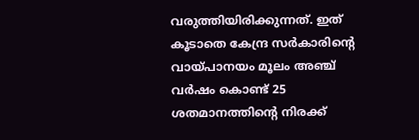വരുത്തിയിരിക്കുന്നത്. ഇത് കൂടാതെ കേന്ദ്ര സര്‍കാരിന്റെ വായ്പാനയം മൂലം അഞ്ച് വര്‍ഷം കൊണ്ട് 25 ശതമാനത്തിന്റെ നിരക്ക്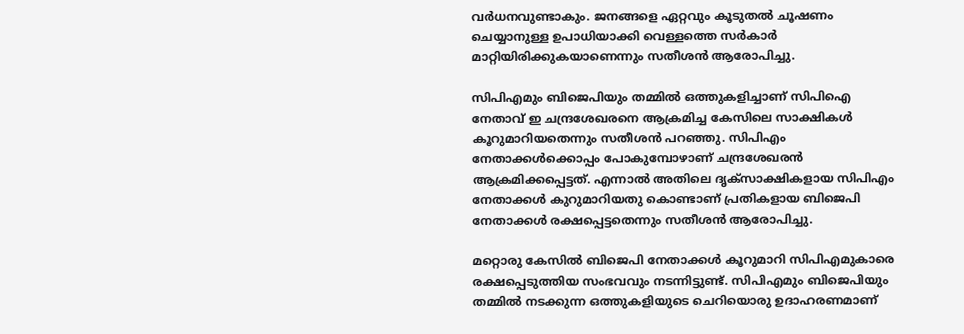വര്‍ധനവുണ്ടാകും. ജനങ്ങളെ ഏറ്റവും കൂടുതല്‍ ചൂഷണം ചെയ്യാനുള്ള ഉപാധിയാക്കി വെള്ളത്തെ സര്‍കാര്‍ മാറ്റിയിരിക്കുകയാണെന്നും സതീശന്‍ ആരോപിച്ചു.

സിപിഎമും ബിജെപിയും തമ്മില്‍ ഒത്തുകളിച്ചാണ് സിപിഐ നേതാവ് ഇ ചന്ദ്രശേഖരനെ ആക്രമിച്ച കേസിലെ സാക്ഷികള്‍ കൂറുമാറിയതെന്നും സതീശന്‍ പറഞ്ഞു. സിപിഎം നേതാക്കള്‍ക്കൊപ്പം പോകുമ്പോഴാണ് ചന്ദ്രശേഖരന്‍ ആക്രമിക്കപ്പെട്ടത്. എന്നാല്‍ അതിലെ ദൃക്സാക്ഷികളായ സിപിഎം നേതാക്കള്‍ കുറുമാറിയതു കൊണ്ടാണ് പ്രതികളായ ബിജെപി നേതാക്കള്‍ രക്ഷപ്പെട്ടതെന്നും സതീശന്‍ ആരോപിച്ചു.

മറ്റൊരു കേസില്‍ ബിജെപി നേതാക്കള്‍ കൂറുമാറി സിപിഎമുകാരെ രക്ഷപ്പെടുത്തിയ സംഭവവും നടന്നിട്ടുണ്ട്. സിപിഎമും ബിജെപിയും തമ്മില്‍ നടക്കുന്ന ഒത്തുകളിയുടെ ചെറിയൊരു ഉദാഹരണമാണ്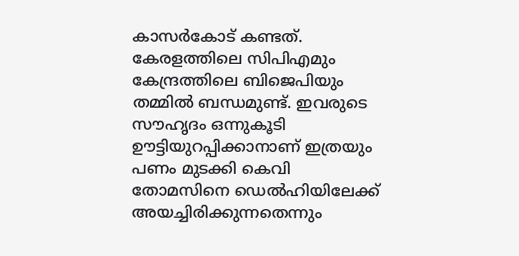കാസര്‍കോട് കണ്ടത്. കേരളത്തിലെ സിപിഎമും കേന്ദ്രത്തിലെ ബിജെപിയും തമ്മില്‍ ബന്ധമുണ്ട്. ഇവരുടെ സൗഹൃദം ഒന്നുകൂടി ഊട്ടിയുറപ്പിക്കാനാണ് ഇത്രയും പണം മുടക്കി കെവി തോമസിനെ ഡെല്‍ഹിയിലേക്ക് അയച്ചിരിക്കുന്നതെന്നും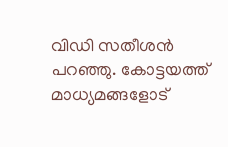വിഡി സതീശന്‍ പറഞ്ഞു. കോട്ടയത്ത് മാധ്യമങ്ങളോട്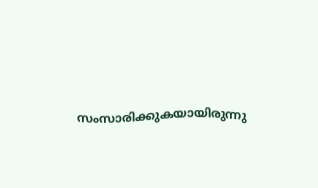സംസാരിക്കുകയായിരുന്നു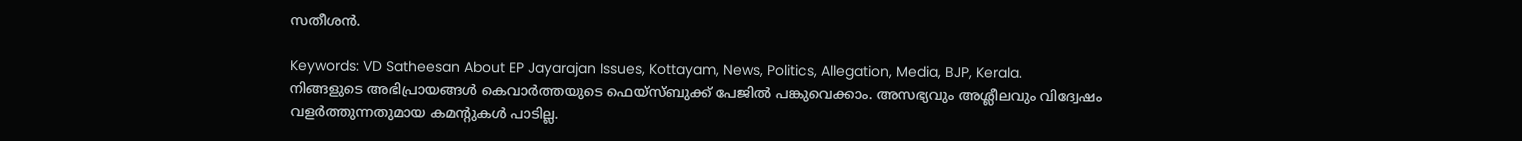സതീശന്‍.

Keywords: VD Satheesan About EP Jayarajan Issues, Kottayam, News, Politics, Allegation, Media, BJP, Kerala.
നിങ്ങളുടെ അഭിപ്രായങ്ങൾ കെവാർത്തയുടെ ഫെയ്‌സ്‌ബുക്ക് പേജിൽ പങ്കുവെക്കാം. അസഭ്യവും അശ്ലീലവും വിദ്വേഷം വളർത്തുന്നതുമായ കമന്റുകൾ പാടില്ല.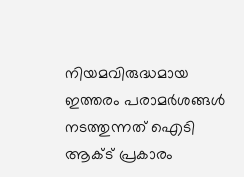നിയമവിരുദ്ധമായ ഇത്തരം പരാമർശങ്ങൾ നടത്തുന്നത് ഐടി ആക്ട് പ്രകാരം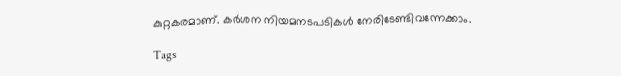കുറ്റകരമാണ്. കർശന നിയമനടപടികൾ നേരിടേണ്ടിവന്നേക്കാം.

Tags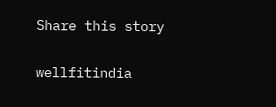Share this story

wellfitindia